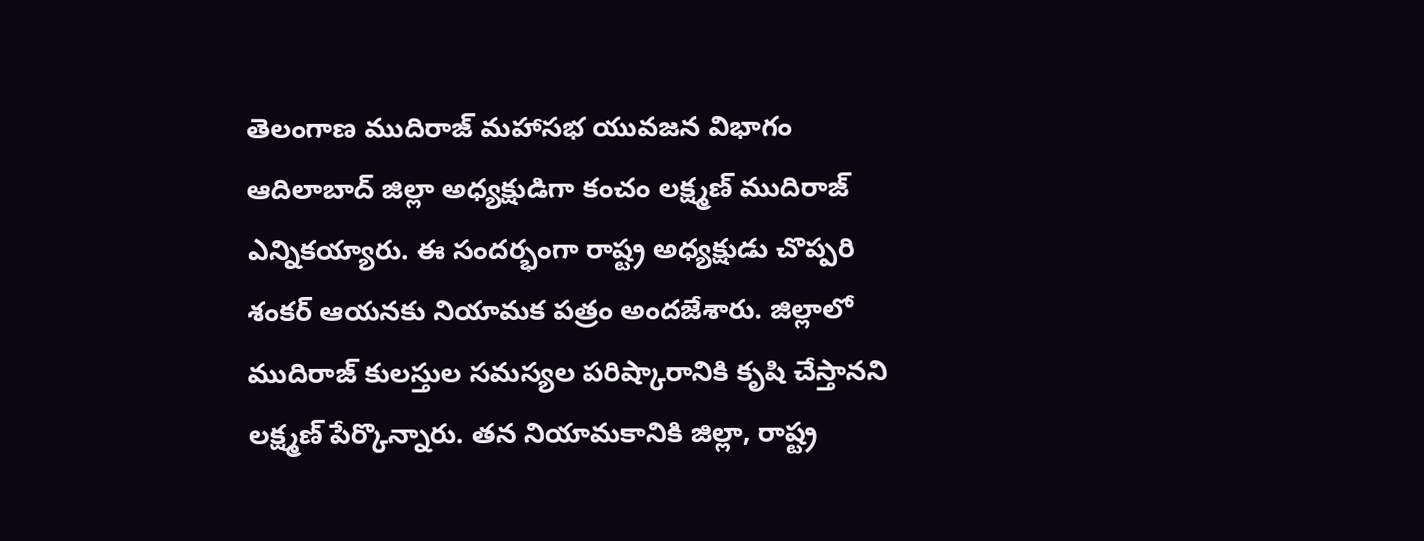తెలంగాణ ముదిరాజ్ మహాసభ యువజన విభాగం ఆదిలాబాద్ జిల్లా అధ్యక్షుడిగా కంచం లక్ష్మణ్ ముదిరాజ్ ఎన్నికయ్యారు. ఈ సందర్భంగా రాష్ట్ర అధ్యక్షుడు చొప్పరి శంకర్ ఆయనకు నియామక పత్రం అందజేశారు. జిల్లాలో ముదిరాజ్ కులస్తుల సమస్యల పరిష్కారానికి కృషి చేస్తానని లక్ష్మణ్ పేర్కొన్నారు. తన నియామకానికి జిల్లా, రాష్ట్ర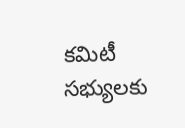కమిటీ సభ్యులకు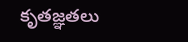కృతజ్ఞతలు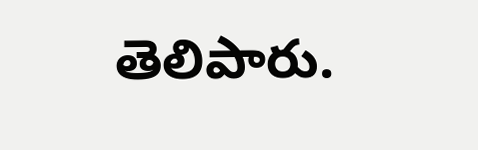తెలిపారు.